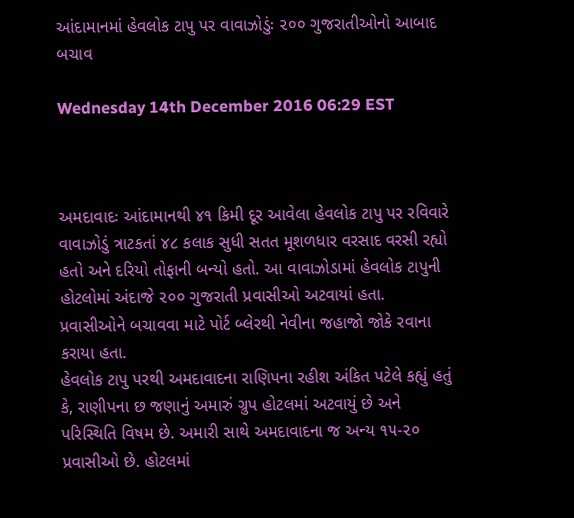આંદામાનમાં હેવલોક ટાપુ પર વાવાઝોડુંઃ ૨૦૦ ગુજરાતીઓનો આબાદ બચાવ

Wednesday 14th December 2016 06:29 EST



અમદાવાદઃ આંદામાનથી ૪૧ કિમી દૂર આવેલા હેવલોક ટાપુ પર રવિવારે વાવાઝોડું ત્રાટકતાં ૪૮ કલાક સુધી સતત મૂશળધાર વરસાદ વરસી રહ્યો હતો અને દરિયો તોફાની બન્યો હતો. આ વાવાઝોડામાં હેવલોક ટાપુની હોટલોમાં અંદાજે ૨૦૦ ગુજરાતી પ્રવાસીઓ અટવાયાં હતા. પ્રવાસીઓને બચાવવા માટે પોર્ટ બ્લેરથી નેવીના જહાજો જોકે રવાના કરાયા હતા.
હેવલોક ટાપુ પરથી અમદાવાદના રાણિપના રહીશ અંકિત પટેલે કહ્યું હતું કે, રાણીપના છ જણાનું અમારું ગ્રુપ હોટલમાં અટવાયું છે અને પરિસ્થિતિ વિષમ છે. અમારી સાથે અમદાવાદના જ અન્ય ૧૫-૨૦ પ્રવાસીઓ છે. હોટલમાં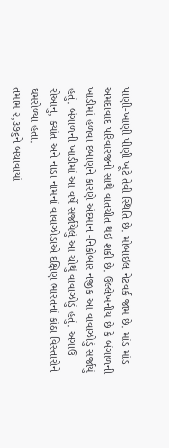પાણી-ખાણી પીણી ખૂટે તેવી સ્થિતિ છે. મોબાઇલ નેટવર્ક જામ છે. માંડ માંડ અમદાવાદ પરિવારજનો સાથે વાતચીત થઇ શકી છે. ઉલ્લેખનીય છે કે બંગાળની ખાડીમાં હળવા દબાણને કારણે અંદમાન -નિકોબાર નજીક આ વાવાઝોડું સર્જાયું હતું. બંગાળની ખાડીમાં આ વર્ષે સર્જાયેલું આ ચોથું વાવાઝોડું હતું. અગાઉ રોઆનુ, ક્યાંત અને નાડા નામનાં વાવાઝોડાએ દક્ષિણ ભારતનાં કાંઠા વિસ્તારોને ઘમરોળ્યા હતા.
તમામ ૨,૩૭૬ને બચાવાયાં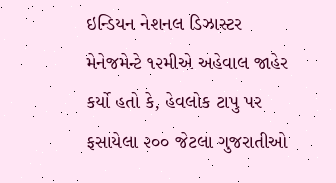ઇન્ડિયન નેશનલ ડિઝાસ્ટર મેનેજમેન્ટે ૧૨મીએ અહેવાલ જાહેર કર્યો હતો કે, હેવલોક ટાપુ પર ફસાયેલા ૨૦૦ જેટલા ગુજરાતીઓ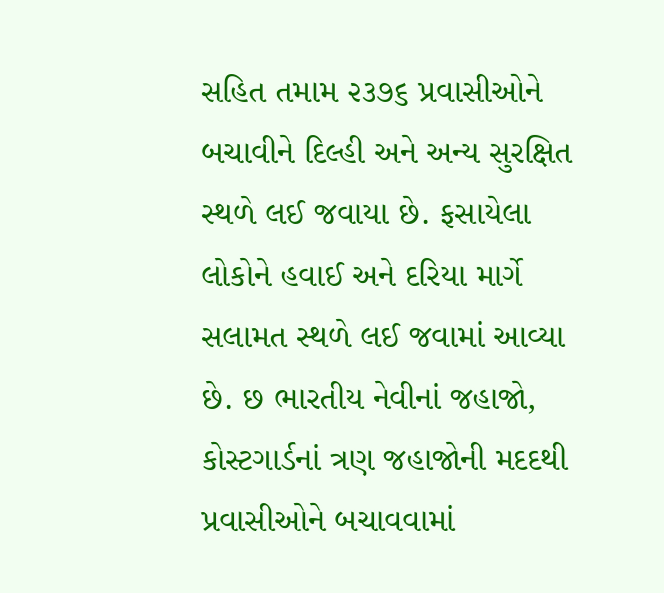સહિત તમામ ૨૩૭૬ પ્રવાસીઓને બચાવીને દિલ્હી અને અન્ય સુરક્ષિત સ્થળે લઈ જવાયા છે. ફસાયેલા લોકોને હવાઈ અને દરિયા માર્ગે સલામત સ્થળે લઈ જવામાં આવ્યા છે. છ ભારતીય નેવીનાં જહાજો, કોસ્ટગાર્ડનાં ત્રણ જહાજોની મદદથી પ્રવાસીઓને બચાવવામાં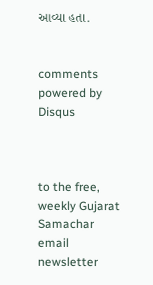આવ્યા હતા.


comments powered by Disqus



to the free, weekly Gujarat Samachar email newsletter